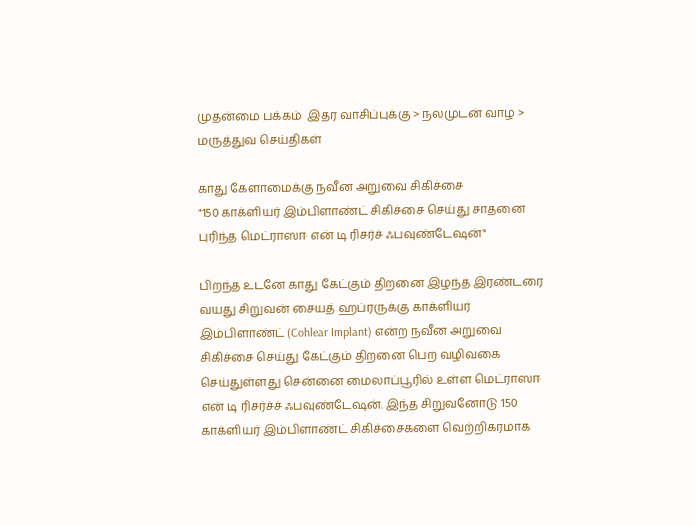முதன்மை பக்கம்  இதர வாசிப்புக்கு > நலமுடன் வாழ > மருத்துவ செய்திகள்

காது கேளாமைக்கு நவீன அறுவை சிகிச்சை
"150 காக்ளியர் இம்பிளாண்ட் சிகிச்சை செய்து சாதனை புரிந்த மெட்ராஸஈ என் டி ரிசர்ச் ஃபவுண்டேஷன்"

பிறந்த உடனே காது கேட்கும் திறனை இழந்த இரண்டரை வயது சிறுவன் சையத் ஹப்ரருக்கு காக்ளியர் இம்பிளாண்ட் (Cohlear Implant) என்ற நவீன அறுவை சிகிச்சை செய்து கேட்கும் திறனை பெற வழிவகை செய்துள்ளது சென்னை மைலாப்பூரில் உள்ள மெட்ராஸஈ என் டி ரிசர்ச்ச் ஃபவுண்டேஷன். இந்த சிறுவனோடு 150 காக்ளியர் இம்பிளாண்ட் சிகிச்சைகளை வெற்றிகரமாக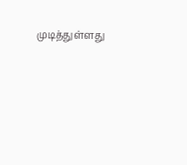முடித்துள்ளது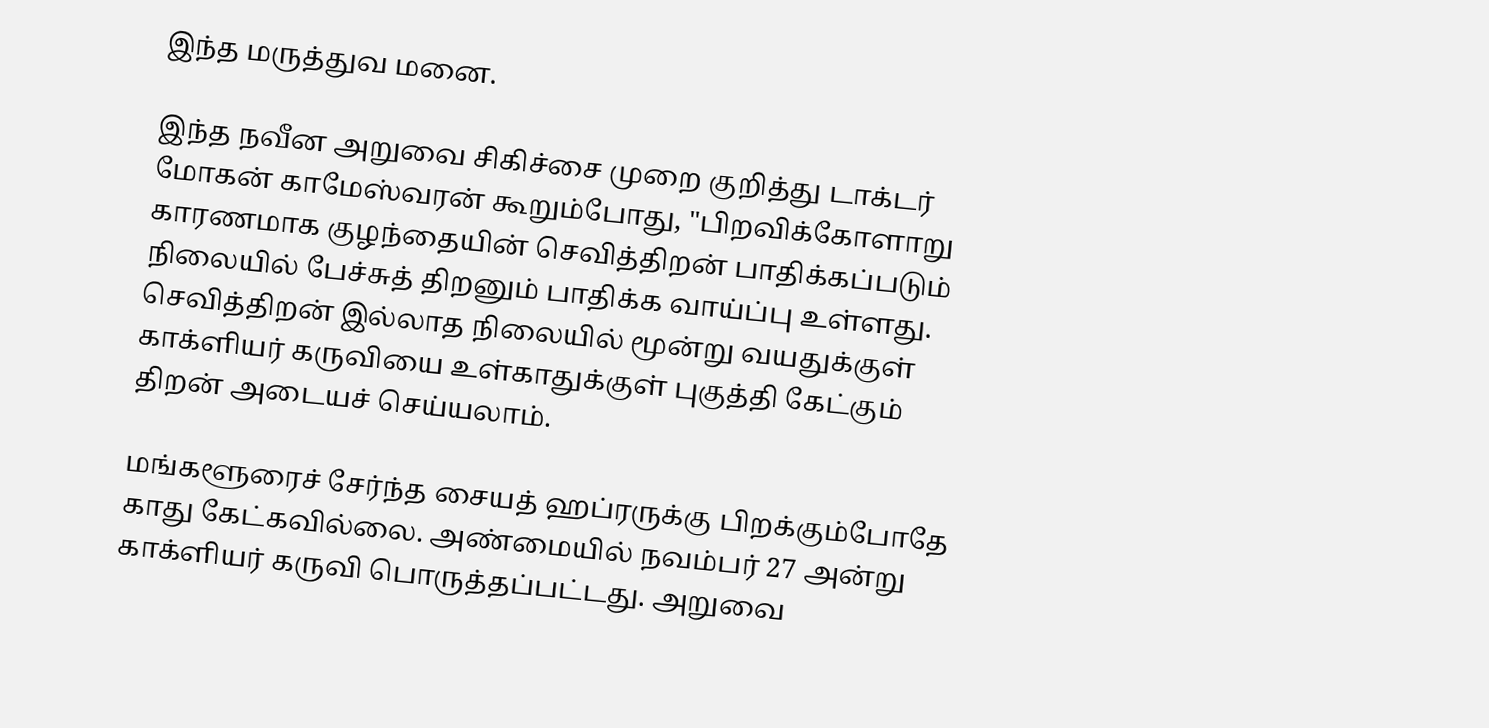இந்த மருத்துவ மனை.

இந்த நவீன அறுவை சிகிச்சை முறை குறித்து டாக்டர் மோகன் காமேஸ்வரன் கூறும்போது, "பிறவிக்கோளாறு காரணமாக குழந்தையின் செவித்திறன் பாதிக்கப்படும் நிலையில் பேச்சுத் திறனும் பாதிக்க வாய்ப்பு உள்ளது. செவித்திறன் இல்லாத நிலையில் மூன்று வயதுக்குள் காக்ளியர் கருவியை உள்காதுக்குள் புகுத்தி கேட்கும் திறன் அடையச் செய்யலாம்.

மங்களூரைச் சேர்ந்த சையத் ஹப்ரருக்கு பிறக்கும்போதே காது கேட்கவில்லை. அண்மையில் நவம்பர் 27 அன்று காக்ளியர் கருவி பொருத்தப்பட்டது. அறுவை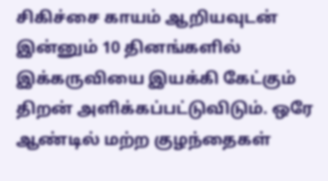சிகிச்சை காயம் ஆறியவுடன் இன்னும் 10 தினங்களில் இக்கருவியை இயக்கி கேட்கும் திறன் அளிக்கப்பட்டுவிடும். ஒரே ஆண்டில் மற்ற குழந்தைகள்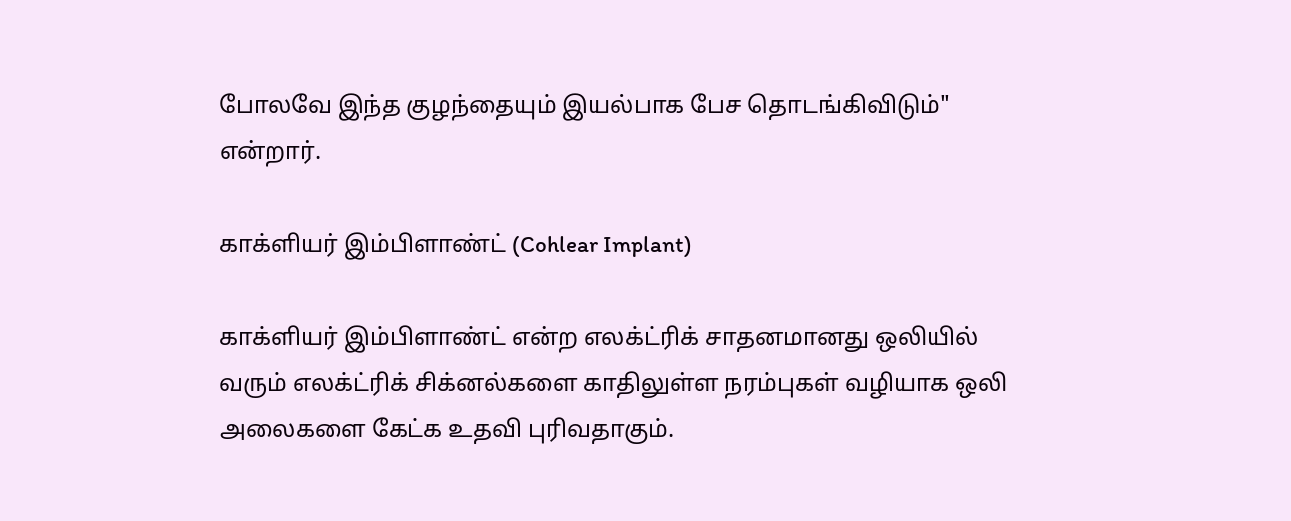போலவே இந்த குழந்தையும் இயல்பாக பேச தொடங்கிவிடும்" என்றார்.

காக்ளியர் இம்பிளாண்ட் (Cohlear Implant)

காக்ளியர் இம்பிளாண்ட் என்ற எலக்ட்ரிக் சாதனமானது ஒலியில் வரும் எலக்ட்ரிக் சிக்னல்களை காதிலுள்ள நரம்புகள் வழியாக ஒலி அலைகளை கேட்க உதவி புரிவதாகும்.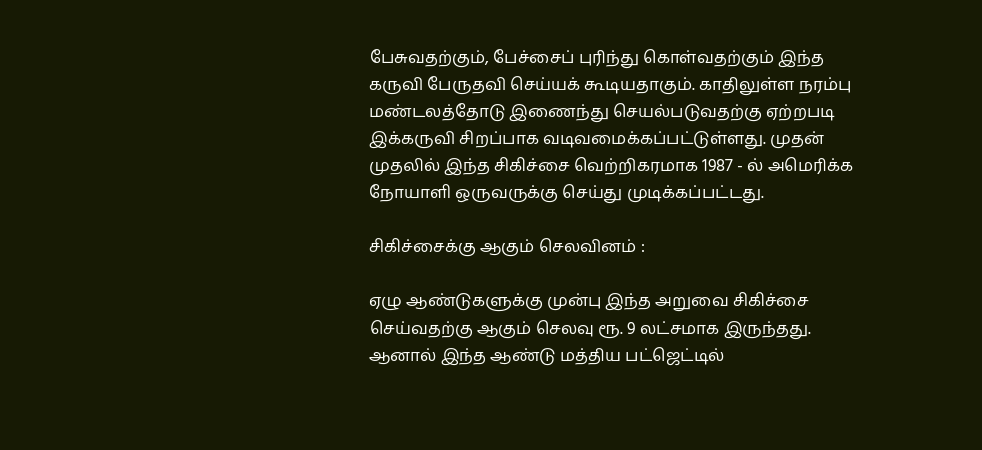பேசுவதற்கும், பேச்சைப் புரிந்து கொள்வதற்கும் இந்த கருவி பேருதவி செய்யக் கூடியதாகும். காதிலுள்ள நரம்பு மண்டலத்தோடு இணைந்து செயல்படுவதற்கு ஏற்றபடி இக்கருவி சிறப்பாக வடிவமைக்கப்பட்டுள்ளது. முதன் முதலில் இந்த சிகிச்சை வெற்றிகரமாக 1987 - ல் அமெரிக்க நோயாளி ஒருவருக்கு செய்து முடிக்கப்பட்டது.

சிகிச்சைக்கு ஆகும் செலவினம் :

ஏழு ஆண்டுகளுக்கு முன்பு இந்த அறுவை சிகிச்சை செய்வதற்கு ஆகும் செலவு ரூ. 9 லட்சமாக இருந்தது. ஆனால் இந்த ஆண்டு மத்திய பட்ஜெட்டில்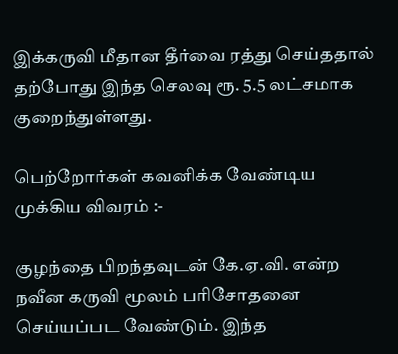இக்கருவி மீதான தீர்வை ரத்து செய்ததால் தற்போது இந்த செலவு ரூ. 5.5 லட்சமாக குறைந்துள்ளது.

பெற்றோர்கள் கவனிக்க வேண்டிய முக்கிய விவரம் :-

குழந்தை பிறந்தவுடன் கே.ஏ.வி. என்ற நவீன கருவி மூலம் பரிசோதனை செய்யப்பட வேண்டும். இந்த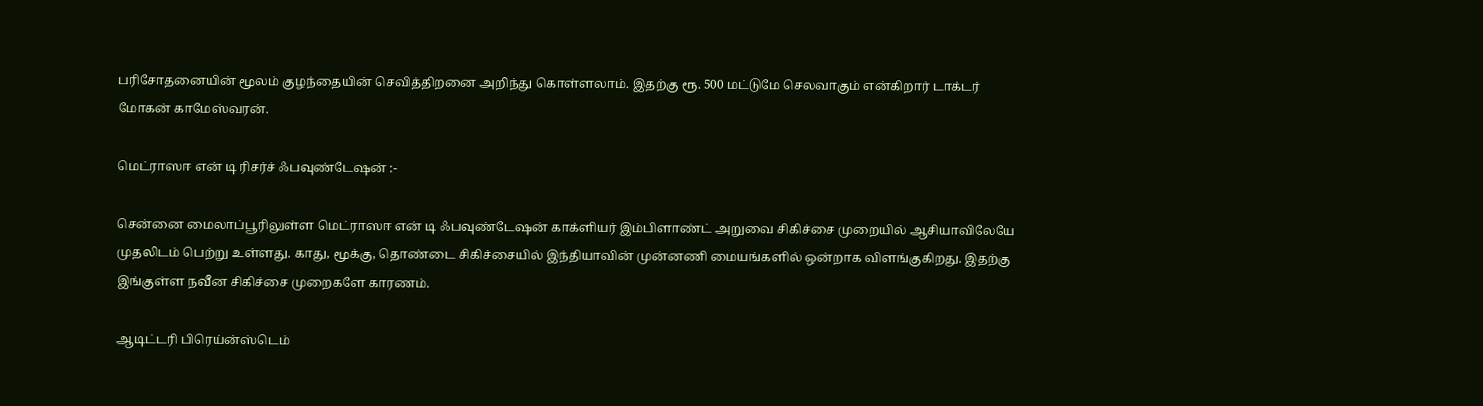பரிசோதனையின் மூலம் குழந்தையின் செவித்திறனை அறிந்து கொள்ளலாம். இதற்கு ரூ. 500 மட்டுமே செலவாகும் என்கிறார் டாக்டர் மோகன் காமேஸ்வரன்.

மெட்ராஸஈ என் டி ரிசர்ச் ஃபவுண்டேஷன் :-

சென்னை மைலாப்பூரிலுள்ள மெட்ராஸஈ என் டி ஃபவுண்டேஷன் காக்ளியர் இம்பிளாண்ட் அறுவை சிகிச்சை முறையில் ஆசியாவிலேயே முதலிடம் பெற்று உள்ளது. காது, மூக்கு, தொண்டை சிகிச்சையில் இந்தியாவின் முன்னணி மையங்களில் ஒன்றாக விளங்குகிறது. இதற்கு இங்குள்ள நவீன சிகிச்சை முறைகளே காரணம்.

ஆடிட்டரி பிரெய்ன்ஸ்டெம்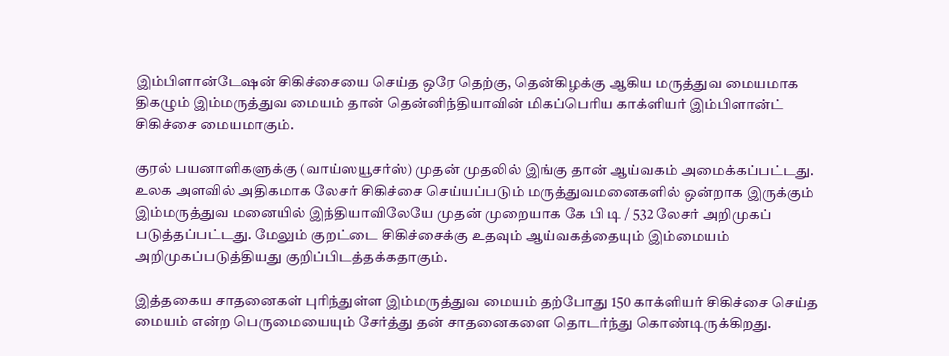இம்பிளான்டேஷன் சிகிச்சையை செய்த ஒரே தெற்கு, தென்கிழக்கு ஆகிய மருத்துவ மையமாக திகழும் இம்மருத்துவ மையம் தான் தென்னிந்தியாவின் மிகப்பெரிய காக்ளியர் இம்பிளான்ட் சிகிச்சை மையமாகும்.

குரல் பயனாளிகளுக்கு (வாய்ஸயூசர்ஸ்) முதன் முதலில் இங்கு தான் ஆய்வகம் அமைக்கப்பட்டது. உலக அளவில் அதிகமாக லேசர் சிகிச்சை செய்யப்படும் மருத்துவமனைகளில் ஒன்றாக இருக்கும் இம்மருத்துவ மனையில் இந்தியாவிலேயே முதன் முறையாக கே பி டி / 532 லேசர் அறிமுகப் படுத்தப்பட்டது. மேலும் குறட்டை சிகிச்சைக்கு உதவும் ஆய்வகத்தையும் இம்மையம் அறிமுகப்படுத்தியது குறிப்பிடத்தக்கதாகும்.

இத்தகைய சாதனைகள் புரிந்துள்ள இம்மருத்துவ மையம் தற்போது 150 காக்ளியர் சிகிச்சை செய்த மையம் என்ற பெருமையையும் சேர்த்து தன் சாதனைகளை தொடர்ந்து கொண்டிருக்கிறது.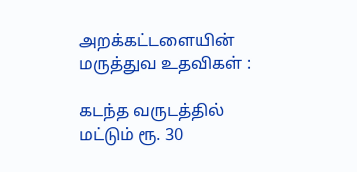அறக்கட்டளையின் மருத்துவ உதவிகள் :

கடந்த வருடத்தில் மட்டும் ரூ. 30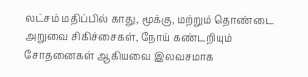லட்சம் மதிப்பில் காது, மூக்கு, மற்றும் தொண்டை அறுவை சிகிச்சைகள், நோய் கண்டறியும் சோதனைகள் ஆகியவை இலவசமாக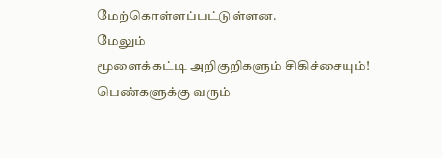மேற்கொள்ளப்பட்டுள்ளன.
மேலும்
மூளைக்கட்டி அறிகுறிகளும் சிகிச்சையும்!
பெண்களுக்கு வரும்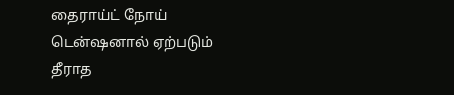தைராய்ட் நோய்
டென்ஷனால் ஏற்படும் தீராத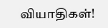வியாதிகள்!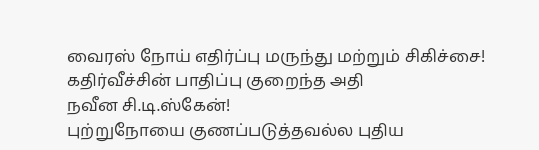வைரஸ் நோய் எதிர்ப்பு மருந்து மற்றும் சிகிச்சை!
க‌தி‌ர்‌வீ‌ச்‌சி‌ன் பா‌தி‌‌ப்பு குறை‌ந்த அதி நவீன ‌சி.டி.ஸ்கே‌ன்!
பு‌ற்றுநோயை குண‌ப்படு‌த்தவ‌ல்ல பு‌திய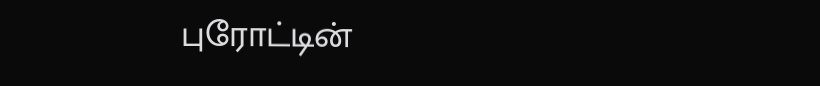புரோ‌ட்‌டி‌ன்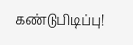க‌ண்டு‌பிடி‌ப்பு!